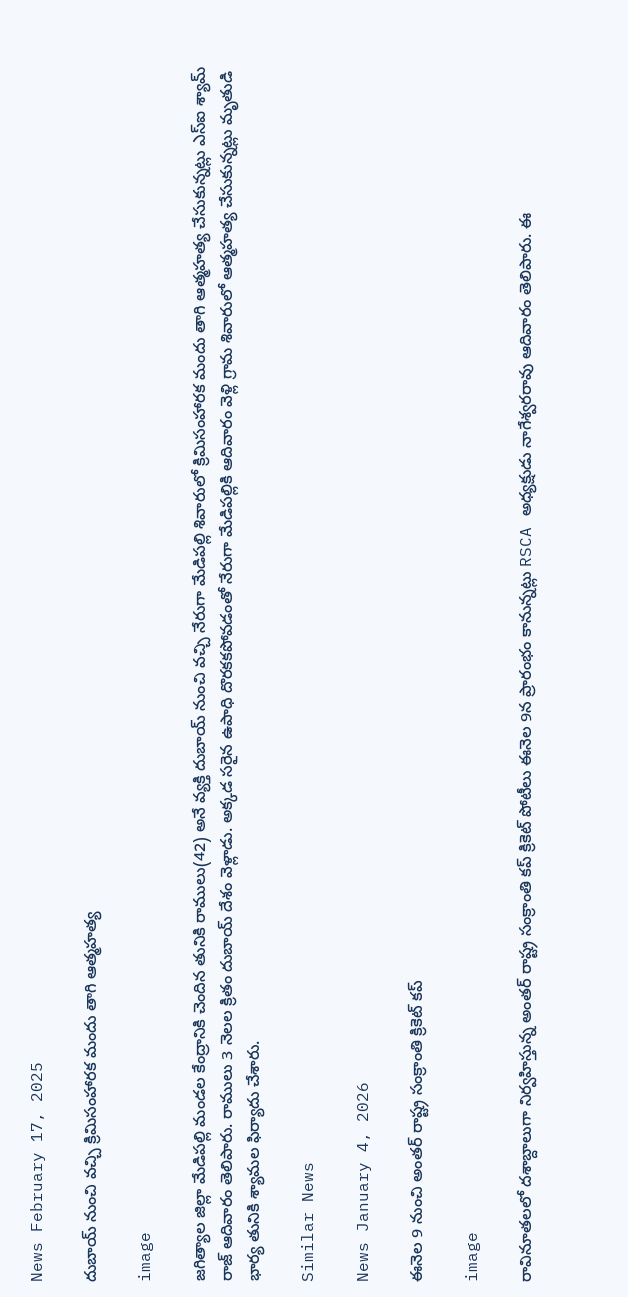News February 17, 2025

దుబాయ్ నుంచి వచ్చి క్రిమిసంహారక మందు తాగి ఆత్మహత్య

image

జగిత్యాల జిల్లా మేడిపల్లి మండల కేంద్రానికి చెందిన తునికి రాములు(42) అనే వ్యక్తి దుబాయ్ నుంచి వచ్చి నేరుగా మేడిపల్లి శివారులో క్రిమిసంహారక మందు తాగి ఆత్మహత్య చేసుకున్నట్లు ఎస్ఐ శ్యామ్ రాజ్ ఆదివారం తెలిపారు. రాములు 3 నెలల క్రితం దుబాయ్ దేశం వెళ్లాడు. అక్కడ సరైన ఉపాధి దొరకకపోవడంతో నేరుగా మేడిపల్లికి ఆదివారం వెళ్లి గ్రామ శివారులో ఆత్మహత్య చేసుకున్నట్లు మృతుడి భార్య తునికి శ్యామల ఫిర్యాదు చేశారు.

Similar News

News January 4, 2026

ఈనెల 9 నుంచి అంతర్ రాష్ట్ర సంక్రాంతి క్రికెట్ కప్

image

రావినూతలలో దశాబ్దాలుగా నిర్వహిస్తున్న అంతర్ రాష్ట్ర సంక్రాంతి కప్ క్రికెట్ పోటీలు ఈనెల 9న ప్రారంభం కానున్నట్లు RSCA అధ్యక్షుడు నాగేశ్వరరావు ఆదివారం తెలిపారు. ఈ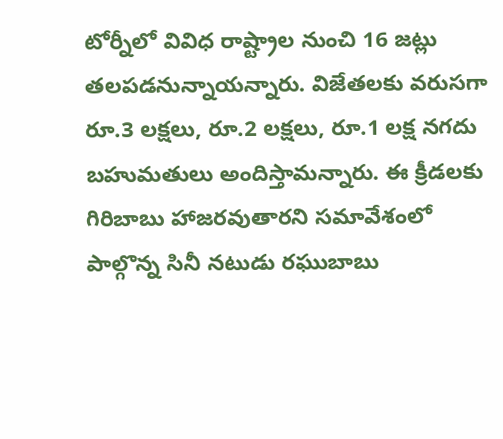టోర్నీలో వివిధ రాష్ట్రాల నుంచి 16 జట్లు తలపడనున్నాయన్నారు. విజేతలకు వరుసగా రూ.3 లక్షలు, రూ.2 లక్షలు, రూ.1 లక్ష నగదు బహుమతులు అందిస్తామన్నారు. ఈ క్రీడలకు గిరిబాబు హాజరవుతారని సమావేశంలో పాల్గొన్న సినీ నటుడు రఘుబాబు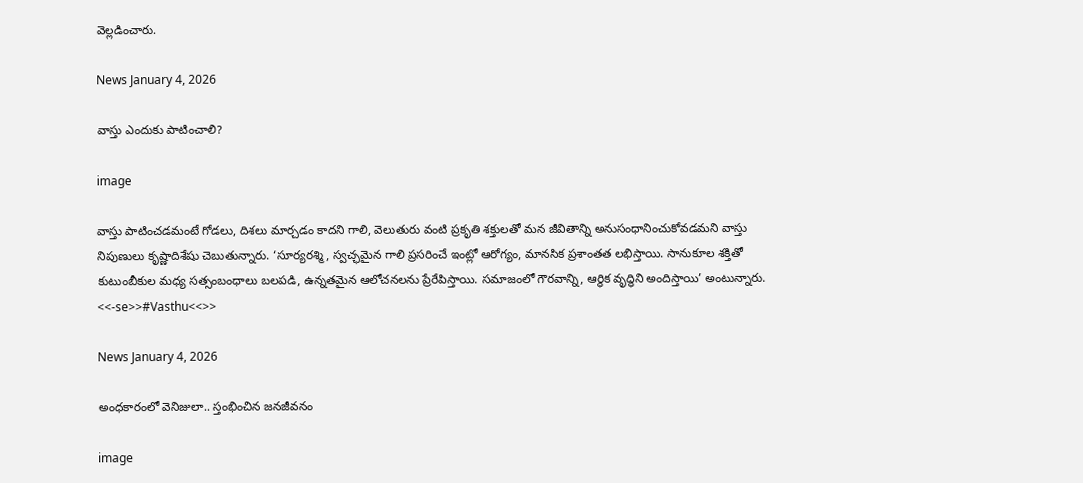వెల్లడించారు.

News January 4, 2026

వాస్తు ఎందుకు పాటించాలి?

image

వాస్తు పాటించడమంటే గోడలు, దిశలు మార్చడం కాదని గాలి, వెలుతురు వంటి ప్రకృతి శక్తులతో మన జీవితాన్ని అనుసంధానించుకోవడమని వాస్తు నిపుణులు కృష్ణాదిశేషు చెబుతున్నారు. ‘సూర్యరశ్మి, స్వచ్ఛమైన గాలి ప్రసరించే ఇంట్లో ఆరోగ్యం, మానసిక ప్రశాంతత లభిస్తాయి. సానుకూల శక్తితో కుటుంబీకుల మధ్య సత్సంబంధాలు బలపడి, ఉన్నతమైన ఆలోచనలను ప్రేరేపిస్తాయి. సమాజంలో గౌరవాన్ని, ఆర్థిక వృద్ధిని అందిస్తాయి’ అంటున్నారు. <<-se>>#Vasthu<<>>

News January 4, 2026

అంధకారంలో వెనిజులా.. స్తంభించిన జనజీవనం

image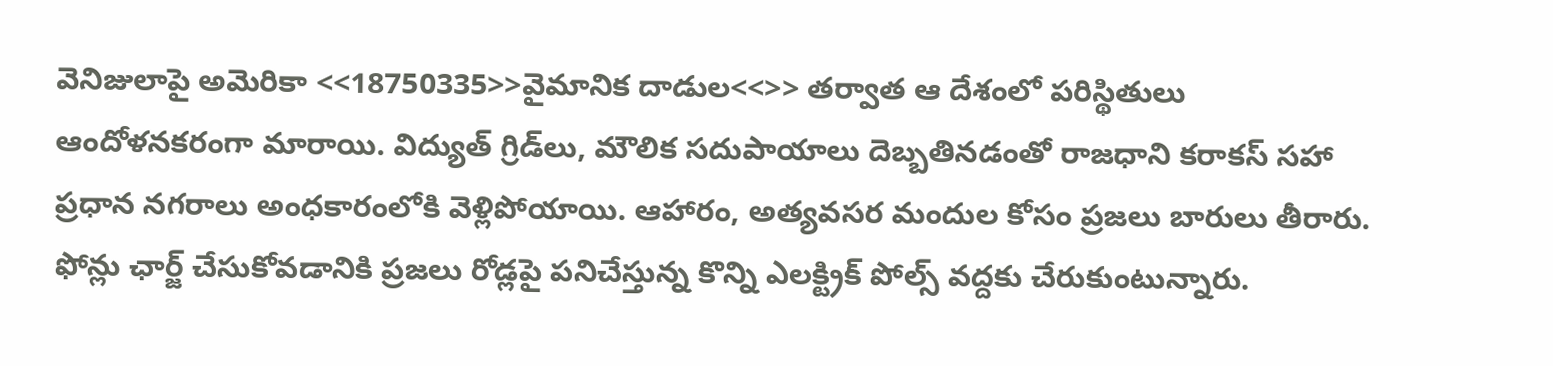వెనిజులాపై అమెరికా <<18750335>>వైమానిక దాడుల<<>> తర్వాత ఆ దేశంలో పరిస్థితులు ఆందోళనకరంగా మారాయి. విద్యుత్ గ్రిడ్‌లు, మౌలిక సదుపాయాలు దెబ్బతినడంతో రాజధాని కరాకస్ సహా ప్రధాన నగరాలు అంధకారంలోకి వెళ్లిపోయాయి. ఆహారం, అత్యవసర మందుల కోసం ప్రజలు బారులు తీరారు. ఫోన్లు ఛార్జ్ చేసుకోవడానికి ప్రజలు రోడ్లపై పనిచేస్తున్న కొన్ని ఎలక్ట్రిక్ పోల్స్ వద్దకు చేరుకుంటున్నారు.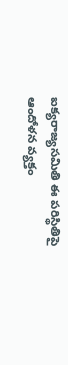ఐక్యరాజ్యసమితి ఈ పరిస్థితిపై ఆందోళన వ్యక్తం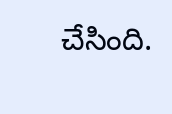చేసింది.